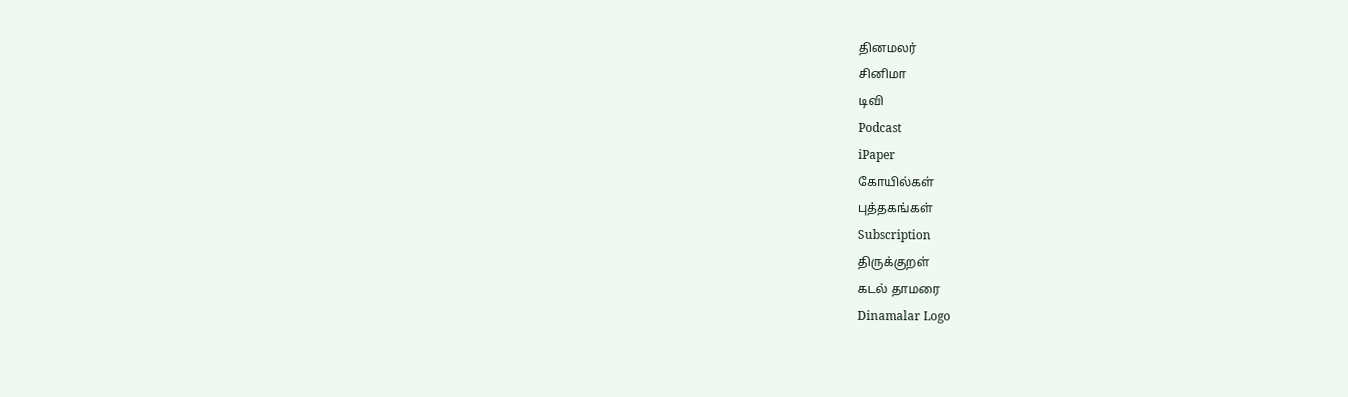தினமலர்
சினிமா
டிவி
Podcast
iPaper
கோயில்கள்
புத்தகங்கள்
Subscription
திருக்குறள்
கடல் தாமரை
Dinamalar Logo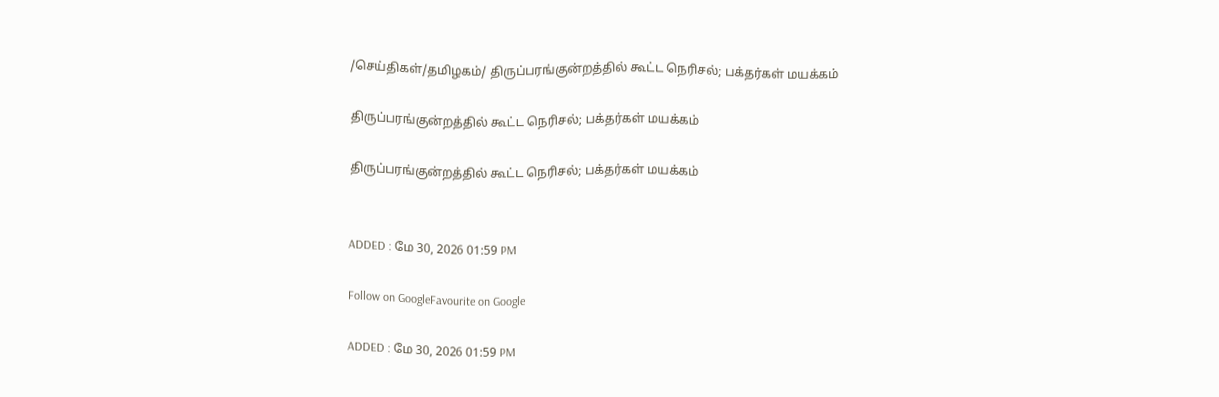/செய்திகள்/தமிழகம்/ திருப்பரங்குன்றத்தில் கூட்ட நெரிசல்; பக்தர்கள் மயக்கம்

திருப்பரங்குன்றத்தில் கூட்ட நெரிசல்; பக்தர்கள் மயக்கம்

திருப்பரங்குன்றத்தில் கூட்ட நெரிசல்; பக்தர்கள் மயக்கம்


ADDED : மே 30, 2026 01:59 PM

Follow on GoogleFavourite on Google

ADDED : மே 30, 2026 01:59 PM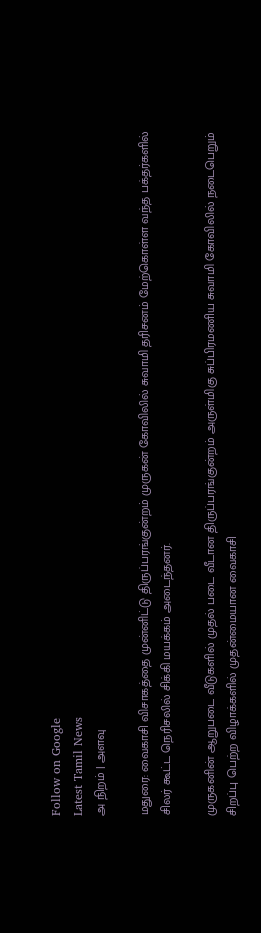Follow on Google
Latest Tamil News
அ நிறம் | அளவு

மதுரை: வைகாசி விசாகத்தை முன்னிட்டு திருப்பரங்குன்றம் முருகன் கோவிலில் சுவாமி தரிசனம் மேற்கொள்ள வந்த பக்தர்களில் சிலர் கூட்ட நெரிசலில் சிக்கி மயக்கம் அடைந்தனர்.

முருகனின் ஆறுபடை வீடுகளில் முதல் படை வீடான திருப்பரங்குன்றம் அருள்மிகு சுப்பிரமணிய சுவாமி கோவிலில் நடைபெறும் சிறப்பு பெற்ற விழாக்களில் முதன்மையான வைகாசி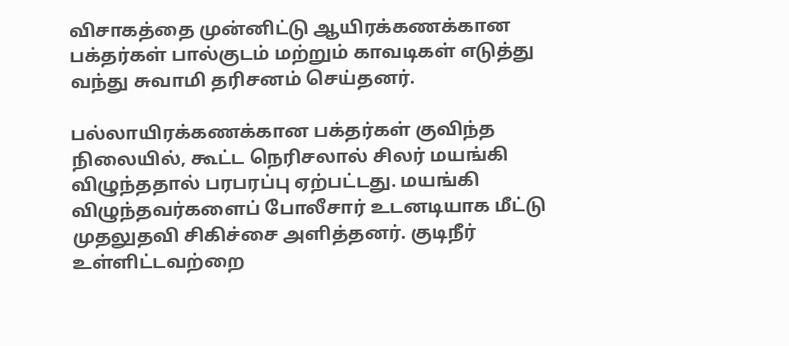விசாகத்தை முன்னிட்டு ஆயிரக்கணக்கான பக்தர்கள் பால்குடம் மற்றும் காவடிகள் எடுத்து வந்து சுவாமி தரிசனம் செய்தனர்.

பல்லாயிரக்கணக்கான பக்தர்கள் குவிந்த நிலையில், கூட்ட நெரிசலால் சிலர் மயங்கி விழுந்ததால் பரபரப்பு ஏற்பட்டது. மயங்கி விழுந்தவர்களைப் போலீசார் உடனடியாக மீட்டு முதலுதவி சிகிச்சை அளித்தனர். குடிநீர் உள்ளிட்டவற்றை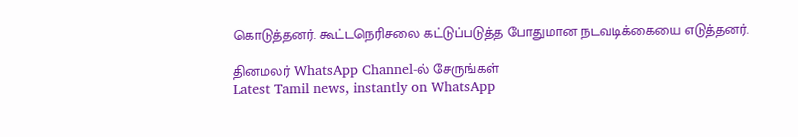கொடுத்தனர். கூட்டநெரிசலை கட்டுப்படுத்த போதுமான நடவடிக்கையை எடுத்தனர்.

தினமலர் WhatsApp Channel-ல் சேருங்கள்
Latest Tamil news, instantly on WhatsApp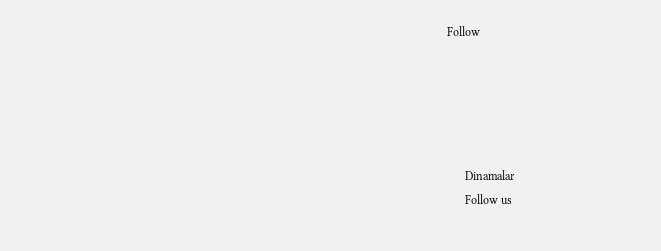Follow





      Dinamalar
      Follow us